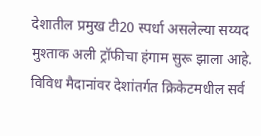देशातील प्रमुख टी20 स्पर्धा असलेल्या सय्यद मुश्ताक अली ट्रॉफीचा हंगाम सुरू झाला आहे. विविध मैदानांवर देशांतर्गत क्रिकेटमधील सर्व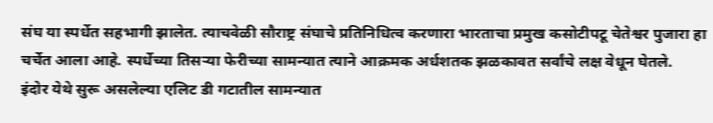संघ या स्पर्धेत सहभागी झालेत. त्याचवेळी सौराष्ट्र संघाचे प्रतिनिधित्व करणारा भारताचा प्रमुख कसोटीपटू चेतेश्वर पुजारा हा चर्चेत आला आहे. स्पर्धेच्या तिसऱ्या फेरीच्या सामन्यात त्याने आक्रमक अर्धशतक झळकावत सर्वांचे लक्ष वेधून घेतले.
इंदोर येथे सुरू असलेल्या एलिट डी गटातील सामन्यात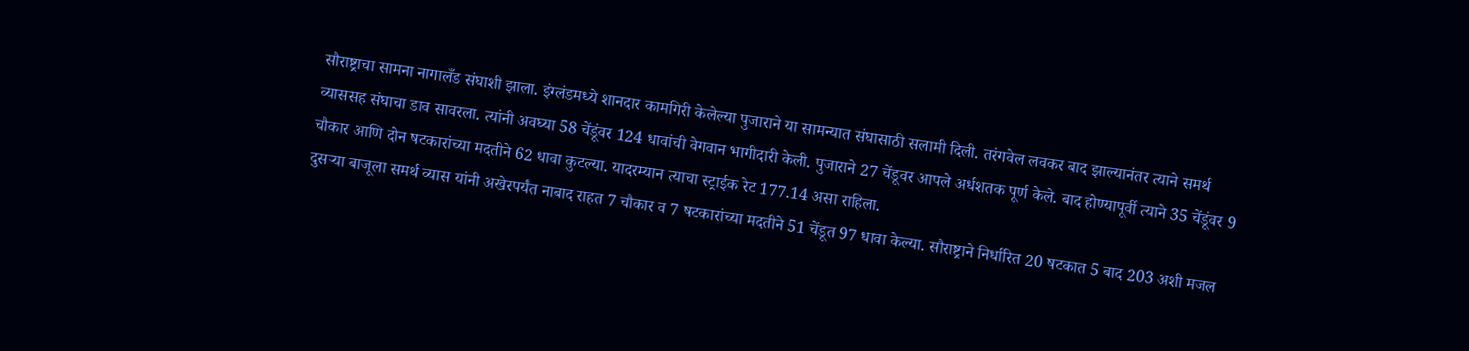सौराष्ट्राचा सामना नागालँड संघाशी झाला. इंग्लंडमध्ये शानदार कामगिरी केलेल्या पुजाराने या सामन्यात संघासाठी सलामी दिली. तरंगवेल लवकर बाद झाल्यानंतर त्याने समर्थ व्याससह संघाचा डाव सावरला. त्यांनी अवघ्या 58 चेंडूंवर 124 धावांची वेगवान भागीदारी केली. पुजाराने 27 चेंडूवर आपले अर्धशतक पूर्ण केले. बाद होण्यापूर्वी त्याने 35 चेंडूंवर 9 चौकार आणि दोन षटकारांच्या मदतीने 62 धावा कुटल्या. यादरम्यान त्याचा स्ट्राईक रेट 177.14 असा राहिला.
दुसऱ्या बाजूला समर्थ व्यास यांनी अखेरपर्यंत नाबाद राहत 7 चौकार व 7 षटकारांच्या मदतीने 51 चेंडूत 97 धावा केल्या. सौराष्ट्राने निर्धारित 20 षटकात 5 बाद 203 अशी मजल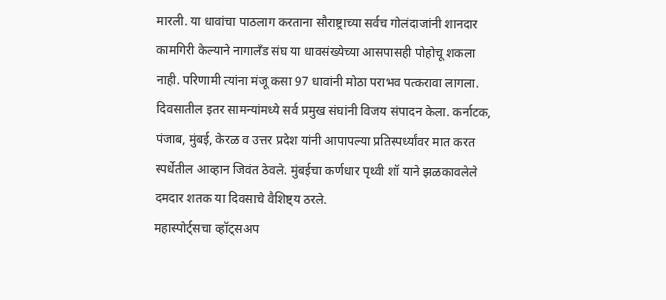मारली. या धावांचा पाठलाग करताना सौराष्ट्राच्या सर्वच गोलंदाजांनी शानदार कामगिरी केल्याने नागालँड संघ या धावसंख्येच्या आसपासही पोहोचू शकला नाही. परिणामी त्यांना मंजू कसा 97 धावांनी मोठा पराभव पत्करावा लागला.
दिवसातील इतर सामन्यांमध्ये सर्व प्रमुख संघांनी विजय संपादन केला. कर्नाटक, पंजाब, मुंबई, केरळ व उत्तर प्रदेश यांनी आपापल्या प्रतिस्पर्ध्यांवर मात करत स्पर्धेतील आव्हान जिवंत ठेवले. मुंबईचा कर्णधार पृथ्वी शॉ याने झळकावलेले दमदार शतक या दिवसाचे वैशिष्ट्य ठरले.
महास्पोर्ट्सचा व्हॉट्सअप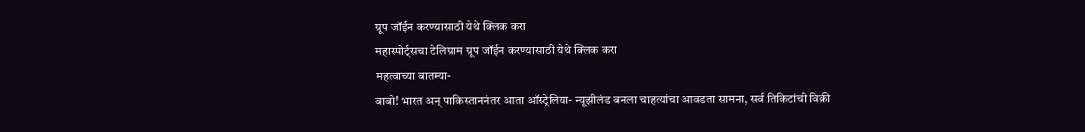ग्रूप जॉईन करण्यासाठी येथे क्लिक करा
महास्पोर्ट्सचा टेलिग्राम ग्रूप जॉईन करण्यासाठी येथे क्लिक करा
महत्वाच्या बातम्या-
बाबो! भारत अन् पाकिस्ताननंतर आता ऑस्ट्रेलिया- न्यूझीलंड बनला चाहत्यांचा आवडता सामना, सर्व तिकिटांची विक्री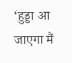‘हुड्डा आ जाएगा मैं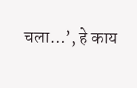चला…’, हे काय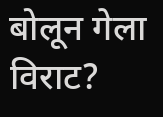बोलून गेला विराट?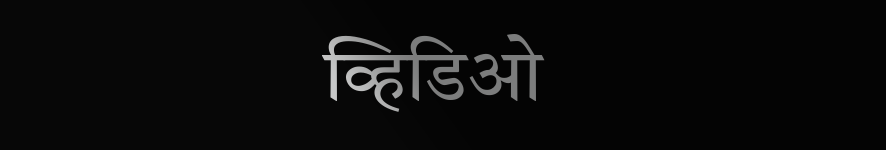व्हिडिओ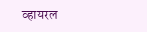व्हायरल